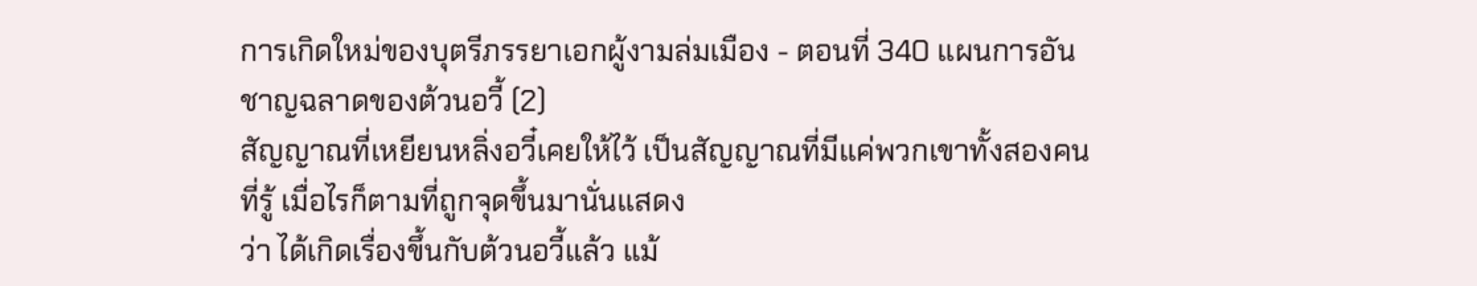การเกิดใหม่ของบุตรีภรรยาเอกผู้งามล่มเมือง - ตอนที่ 340 แผนการอันชาญฉลาดของต้วนอวี้ (2)
สัญญาณที่เหยียนหลิ่งอวี๋เคยให้ไว้ เป็นสัญญาณที่มีแค่พวกเขาทั้งสองคนที่รู้ เมื่อไรก็ตามที่ถูกจุดขึ้นมานั่นแสดง
ว่า ได้เกิดเรื่องขึ้นกับต้วนอวี้แล้ว แม้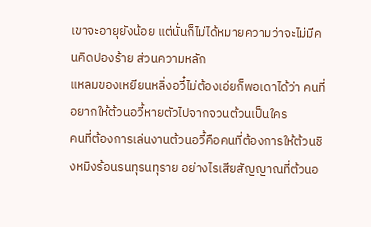เขาจะอายุยังน้อย แต่นั่นก็ไม่ได้หมายความว่าจะไม่มีคนคิดปองร้าย ส่วนความหลัก
แหลมของเหยียนหลิ่งอวี๋ไม่ต้องเอ่ยก็พอเดาได้ว่า คนที่อยากให้ต้วนอวี้หายตัวไปจากจวนต้วนเป็นใคร
คนที่ต้องการเล่นงานต้วนอวี้คือคนที่ต้องการให้ต้วนชิงหมิงร้อนรนทุรนทุราย อย่างไรเสียสัญญาณที่ต้วนอ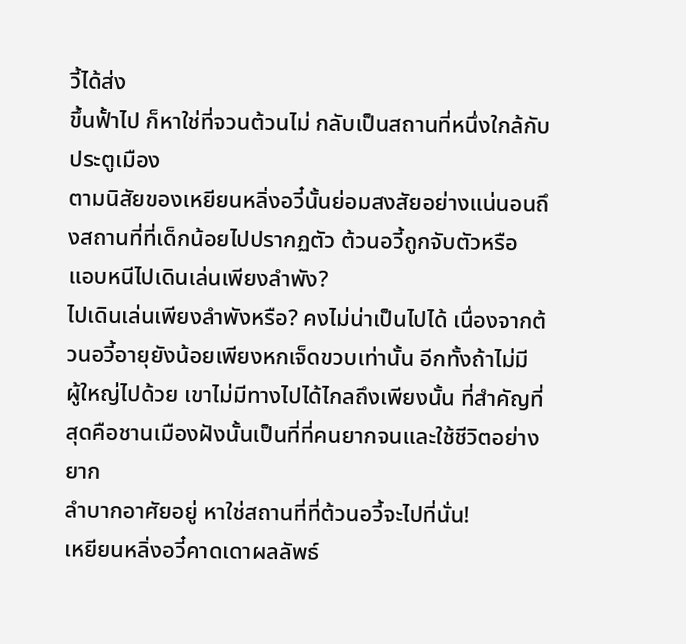วี้ได้ส่ง
ขึ้นฟั้าไป ก็หาใช่ที่จวนต้วนไม่ กลับเป็นสถานที่หนึ่งใกล้กับประตูเมือง
ตามนิสัยของเหยียนหลิ่งอวี๋นั้นย่อมสงสัยอย่างแน่นอนถึงสถานที่ที่เด็กน้อยไปปรากฏตัว ต้วนอวี้ถูกจับตัวหรือ
แอบหนีไปเดินเล่นเพียงลำพัง?
ไปเดินเล่นเพียงลำพังหรือ? คงไม่น่าเป็นไปได้ เนื่องจากต้วนอวี้อายุยังน้อยเพียงหกเจ็ดขวบเท่านั้น อีกทั้งถ้าไม่มี
ผู้ใหญ่ไปด้วย เขาไม่มีทางไปได้ไกลถึงเพียงนั้น ที่สำคัญที่สุดคือชานเมืองฝังนั้นเป็นที่ที่คนยากจนและใช้ชีวิตอย่างยาก
ลำบากอาศัยอยู่ หาใช่สถานที่ที่ต้วนอวี้จะไปที่นั่น!
เหยียนหลิ่งอวี๋คาดเดาผลลัพธ์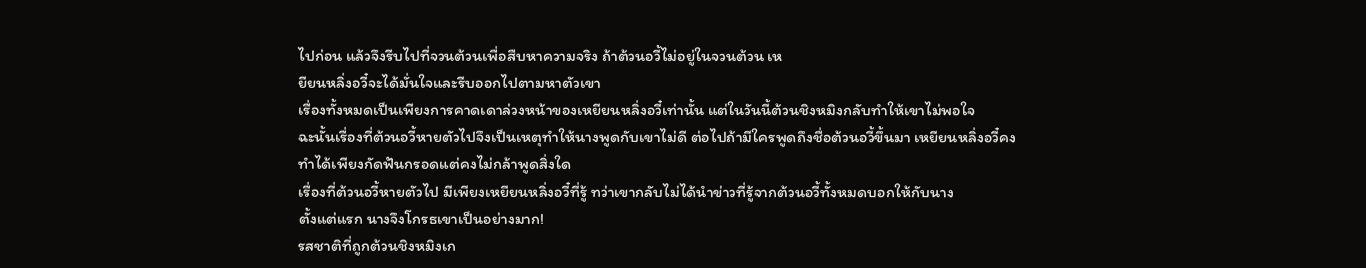ไปก่อน แล้วจึงรีบไปที่จวนต้วนเพื่อสืบหาความจริง ถ้าต้วนอวี้ไม่อยู่ในจวนต้วน เห
ยียนหลิ่งอวี๋จะได้มั่นใจและรีบออกไปตามหาตัวเขา
เรื่องทั้งหมดเป็นเพียงการคาดเดาล่วงหน้าของเหยียนหลิ่งอวี๋เท่านั้น แต่ในวันนี้ต้วนชิงหมิงกลับทำให้เขาไม่พอใจ
ฉะนั้นเรื่องที่ต้วนอวี้หายตัวไปจึงเป็นเหตุทำให้นางพูดกับเขาไม่ดี ต่อไปถ้ามีใครพูดถึงชื่อต้วนอวี้ขึ้นมา เหยียนหลิ่งอวี๋คง
ทำได้เพียงกัดฟันกรอดแต่คงไม่กล้าพูดสิ่งใด
เรื่องที่ต้วนอวี้หายตัวไป มีเพียงเหยียนหลิ่งอวี๋ที่รู้ ทว่าเขากลับไม่ได้นำข่าวที่รู้จากต้วนอวี้ทั้งหมดบอกให้กับนาง
ตั้งแต่แรก นางจึงโกรธเขาเป็นอย่างมาก!
รสชาติที่ถูกต้วนชิงหมิงเก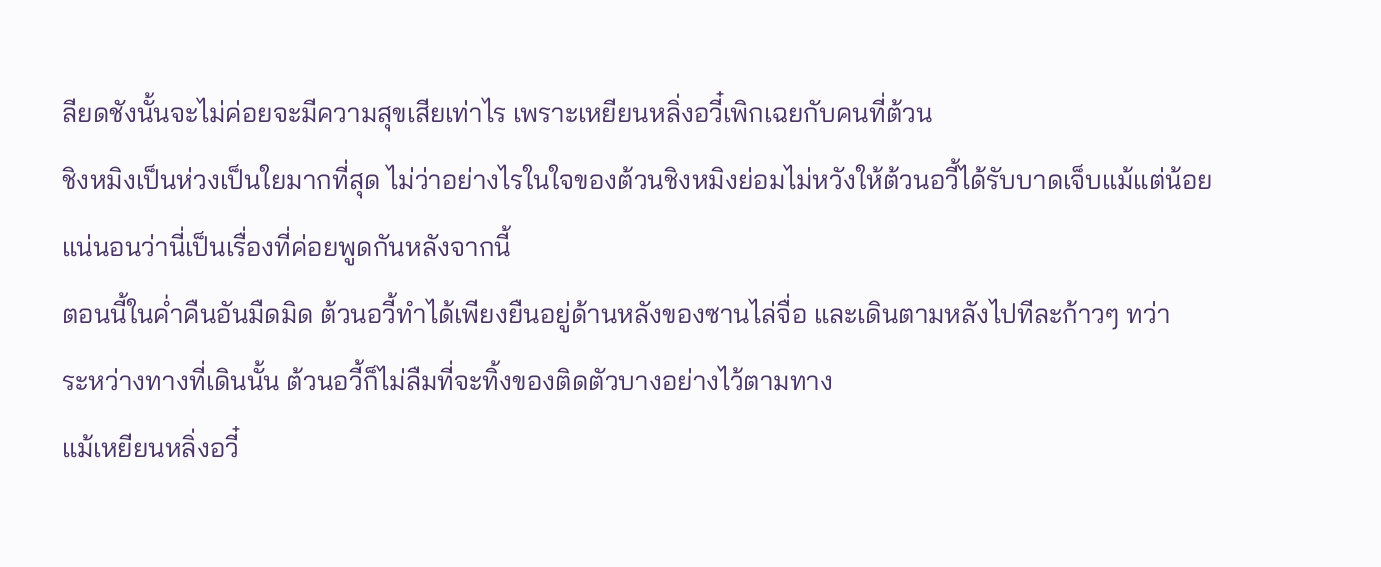ลียดชังนั้นจะไม่ค่อยจะมีความสุขเสียเท่าไร เพราะเหยียนหลิ่งอวี๋เพิกเฉยกับคนที่ต้วน
ชิงหมิงเป็นห่วงเป็นใยมากที่สุด ไม่ว่าอย่างไรในใจของต้วนชิงหมิงย่อมไม่หวังให้ต้วนอวี้ได้รับบาดเจ็บแม้แต่น้อย
แน่นอนว่านี่เป็นเรื่องที่ค่อยพูดกันหลังจากนี้
ตอนนี้ในคํ่าคืนอันมืดมิด ต้วนอวี้ทำได้เพียงยืนอยู่ด้านหลังของซานไล่จื่อ และเดินตามหลังไปทีละก้าวๆ ทว่า
ระหว่างทางที่เดินนั้น ต้วนอวี้ก็ไม่ลืมที่จะทิ้งของติดตัวบางอย่างไว้ตามทาง
แม้เหยียนหลิ่งอวี๋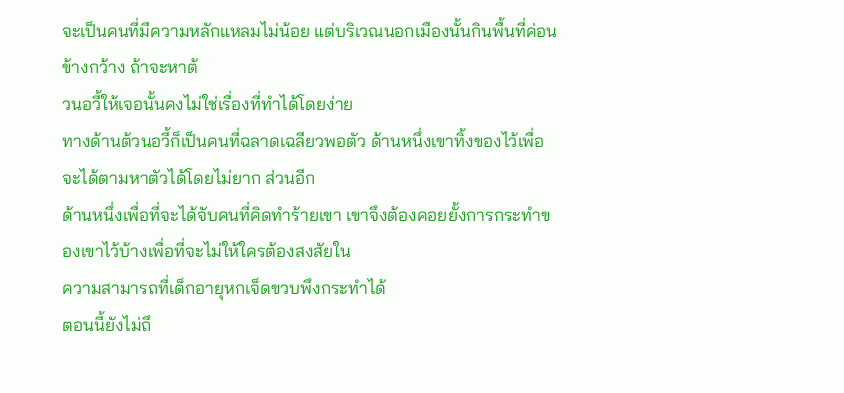จะเป็นคนที่มีความหลักแหลมไม่น้อย แต่บริเวณนอกเมืองนั้นกินพื้นที่ค่อนข้างกว้าง ถ้าจะหาต้
วนอวี้ให้เจอนั้นคงไม่ใช่เรื่องที่ทำได้โดยง่าย
ทางด้านต้วนอวี้ก็เป็นคนที่ฉลาดเฉลียวพอตัว ด้านหนึ่งเขาทิ้งของไว้เพื่อจะได้ตามหาตัวได้โดยไม่ยาก ส่วนอีก
ด้านหนึ่งเพื่อที่จะได้จับคนที่คิดทำร้ายเขา เขาจึงต้องคอยยั้งการกระทำของเขาไว้บ้างเพื่อที่จะไม่ให้ใครต้องสงสัยใน
ความสามารถที่เด็กอายุหกเจ็ดขวบพึงกระทำได้
ตอนนี้ยังไม่ถึ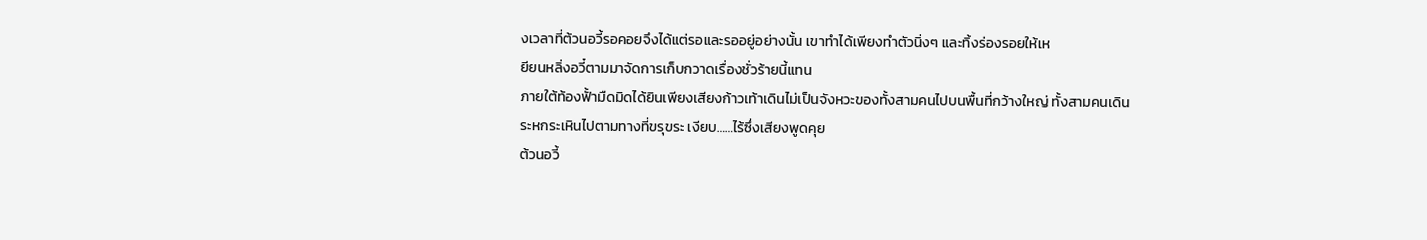งเวลาที่ต้วนอวี้รอคอยจึงได้แต่รอและรออยู่อย่างนั้น เขาทำได้เพียงทำตัวนิ่งๆ และทิ้งร่องรอยให้เห
ยียนหลิ่งอวี๋ตามมาจัดการเก็บกวาดเรื่องชั่วร้ายนี้แทน
ภายใต้ท้องฟั้ามืดมิดได้ยินเพียงเสียงก้าวเท้าเดินไม่เป็นจังหวะของทั้งสามคนไปบนพื้นที่กว้างใหญ่ ทั้งสามคนเดิน
ระหกระเหินไปตามทางที่ขรุขระ เงียบ……ไร้ซึ่งเสียงพูดคุย
ต้วนอวี้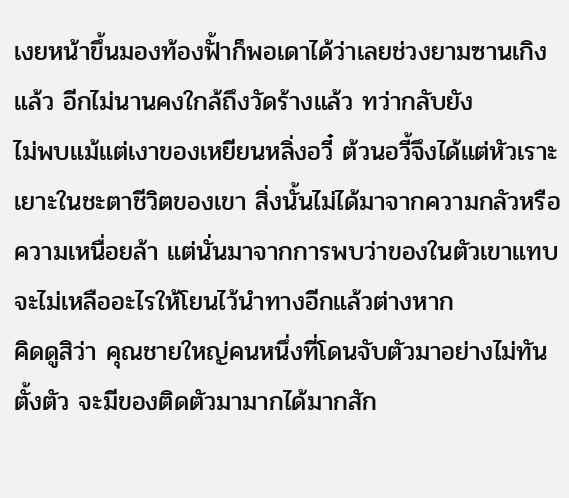เงยหน้าขึ้นมองท้องฟั้าก็พอเดาได้ว่าเลยช่วงยามซานเกิงแล้ว อีกไม่นานคงใกล้ถึงวัดร้างแล้ว ทว่ากลับยัง
ไม่พบแม้แต่เงาของเหยียนหลิ่งอวี๋ ต้วนอวี้จึงได้แต่หัวเราะเยาะในชะตาชีวิตของเขา สิ่งนั้นไม่ได้มาจากความกลัวหรือ
ความเหนื่อยล้า แต่นั่นมาจากการพบว่าของในตัวเขาแทบจะไม่เหลืออะไรให้โยนไว้นำทางอีกแล้วต่างหาก
คิดดูสิว่า คุณชายใหญ่คนหนึ่งที่โดนจับตัวมาอย่างไม่ทันตั้งตัว จะมีของติดตัวมามากได้มากสัก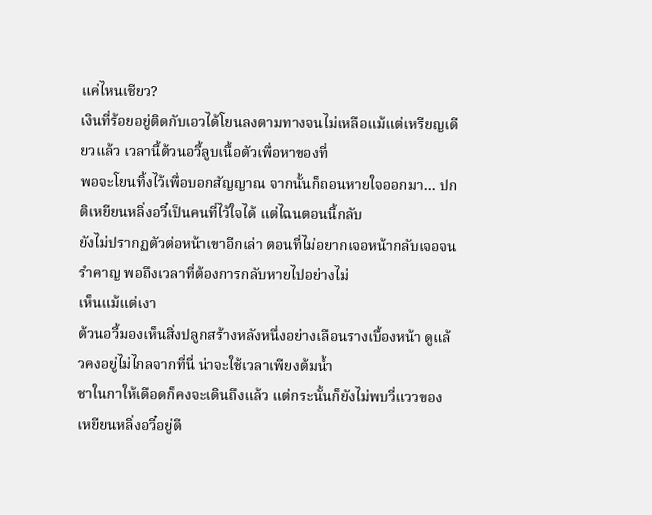แค่ไหนเชียว?
เงินที่ร้อยอยู่ติดกับเอวได้โยนลงตามทางจนไม่เหลือแม้แต่เหรียญเดียวแล้ว เวลานี้ต้วนอวี้ลูบเนื้อตัวเพื่อหาของที่
พอจะโยนทิ้งไว้เพื่อบอกสัญญาณ จากนั้นก็ถอนหายใจออกมา… ปกติเหยียนหลิ่งอวี๋เป็นคนที่ไว้ใจได้ แต่ไฉนตอนนี้กลับ
ยังไม่ปรากฏตัวต่อหน้าเขาอีกเล่า ตอนที่ไม่อยากเจอหน้ากลับเจอจนรำคาญ พอถึงเวลาที่ต้องการกลับหายไปอย่างไม่
เห็นแม้แต่เงา
ต้วนอวี้มองเห็นสิ่งปลูกสร้างหลังหนึ่งอย่างเลือนรางเบื้องหน้า ดูแล้วคงอยู่ไม่ไกลจากที่นี่ น่าจะใช้เวลาเพียงต้มนํ้า
ชาในกาให้เดือดก็คงจะเดินถึงแล้ว แต่กระนั้นก็ยังไม่พบวี่แววของเหยียนหลิ่งอวี๋อยู่ดี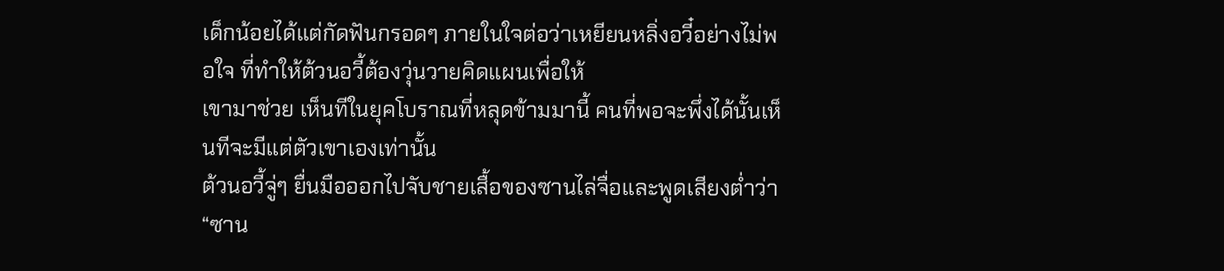เด็กน้อยได้แต่กัดฟันกรอดๆ ภายในใจต่อว่าเหยียนหลิ่งอวี๋อย่างไม่พอใจ ที่ทำให้ต้วนอวี้ต้องวุ่นวายคิดแผนเพื่อให้
เขามาช่วย เห็นทีในยุคโบราณที่หลุดข้ามมานี้ คนที่พอจะพึ่งได้นั้นเห็นทีจะมีแต่ตัวเขาเองเท่านั้น
ต้วนอวี้จู่ๆ ยื่นมือออกไปจับชายเสื้อของซานไล่จื่อและพูดเสียงตํ่าว่า “ซาน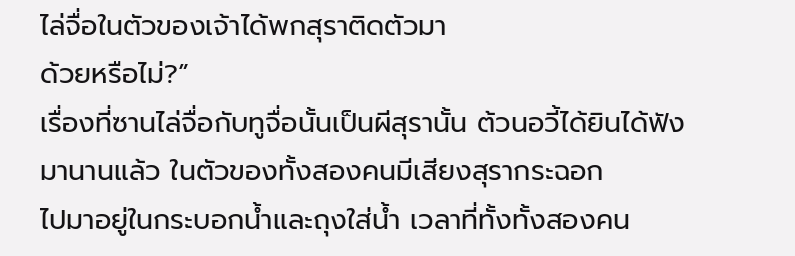ไล่จื่อในตัวของเจ้าได้พกสุราติดตัวมา
ด้วยหรือไม่?”
เรื่องที่ซานไล่จื่อกับทูจื่อนั้นเป็นผีสุรานั้น ต้วนอวี้ได้ยินได้ฟังมานานแล้ว ในตัวของทั้งสองคนมีเสียงสุรากระฉอก
ไปมาอยู่ในกระบอกนํ้าและถุงใส่นํ้า เวลาที่ทั้งทั้งสองคน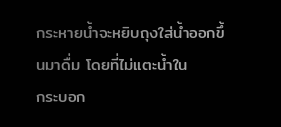กระหายนํ้าจะหยิบถุงใส่นํ้าออกขึ้นมาดื่ม โดยที่ไม่แตะนํ้าใน
กระบอก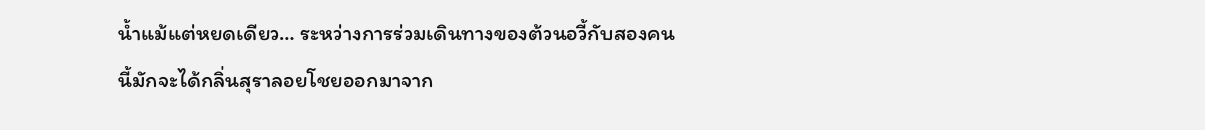นํ้าแม้แต่หยดเดียว… ระหว่างการร่วมเดินทางของต้วนอวี้กับสองคนนี้มักจะได้กลิ่นสุราลอยโชยออกมาจาก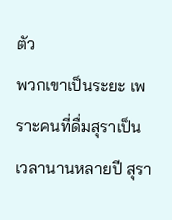ตัว
พวกเขาเป็นระยะ เพราะคนที่ดื่มสุราเป็นเวลานานหลายปี สุรา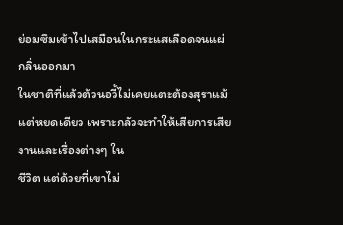ย่อมซึมเข้าไปเสมือนในกระแสเลือดจนแผ่กลิ่นออกมา
ในชาติที่แล้วต้วนอวี้ไม่เคยแตะต้องสุราแม้แต่หยดเดียว เพราะกลัวจะทำให้เสียการเสียงานและเรื่องต่างๆ ใน
ชีวิต แต่ด้วยที่เขาไม่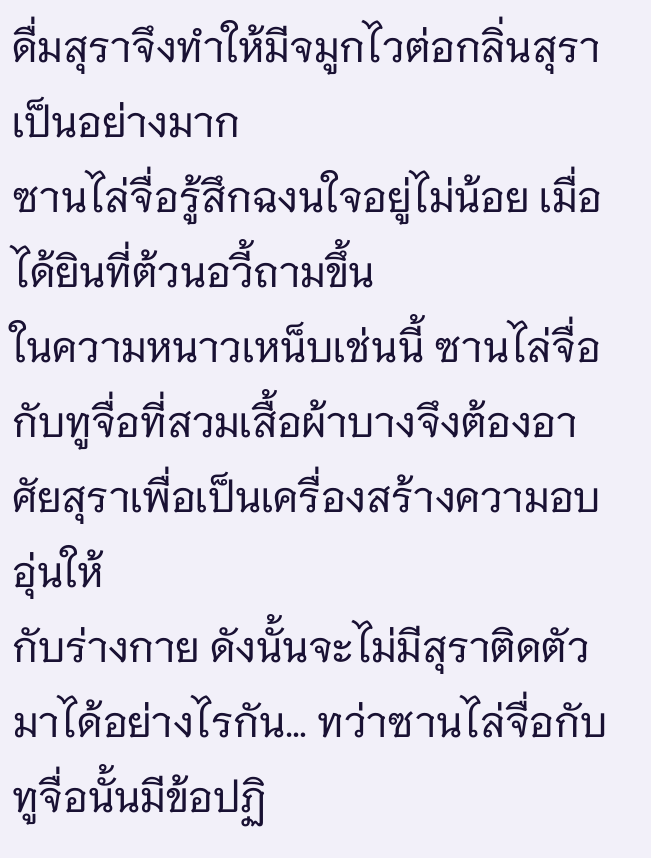ดื่มสุราจึงทำให้มีจมูกไวต่อกลิ่นสุราเป็นอย่างมาก
ซานไล่จื่อรู้สึกฉงนใจอยู่ไม่น้อย เมื่อได้ยินที่ต้วนอวี้ถามขึ้น
ในความหนาวเหน็บเช่นนี้ ซานไล่จื่อกับทูจื่อที่สวมเสื้อผ้าบางจึงต้องอาศัยสุราเพื่อเป็นเครื่องสร้างความอบอุ่นให้
กับร่างกาย ดังนั้นจะไม่มีสุราติดตัวมาได้อย่างไรกัน… ทว่าซานไล่จื่อกับทูจื่อนั้นมีข้อปฏิ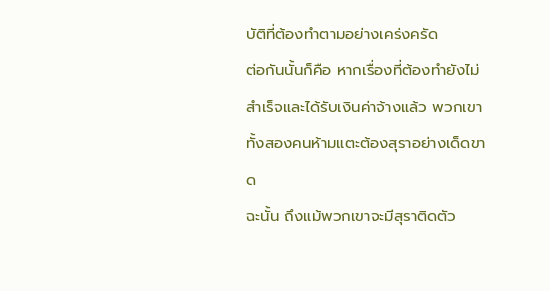บัติที่ต้องทำตามอย่างเคร่งครัด
ต่อกันนั้นก็คือ หากเรื่องที่ต้องทำยังไม่สำเร็จและได้รับเงินค่าจ้างแล้ว พวกเขาทั้งสองคนห้ามแตะต้องสุราอย่างเด็ดขาด
ฉะนั้น ถึงแม้พวกเขาจะมีสุราติดตัว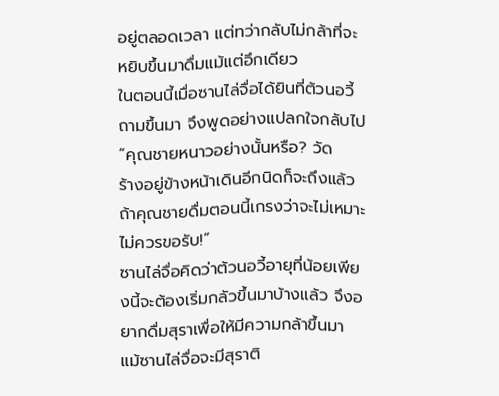อยู่ตลอดเวลา แต่ทว่ากลับไม่กล้าที่จะหยิบขึ้นมาดื่มแม้แต่อึกเดียว
ในตอนนี้เมื่อซานไล่จื่อได้ยินที่ต้วนอวี้ถามขึ้นมา จึงพูดอย่างแปลกใจกลับไป “คุณชายหนาวอย่างนั้นหรือ? วัด
ร้างอยู่ข้างหน้าเดินอีกนิดก็จะถึงแล้ว ถ้าคุณชายดื่มตอนนี้เกรงว่าจะไม่เหมาะไม่ควรขอรับ!”
ซานไล่จื่อคิดว่าต้วนอวี้อายุที่น้อยเพียงนี้จะต้องเริ่มกลัวขึ้นมาบ้างแล้ว จึงอยากดื่มสุราเพื่อให้มีความกล้าขึ้นมา
แม้ซานไล่จื่อจะมีสุราติ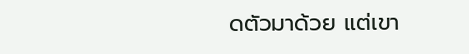ดตัวมาด้วย แต่เขา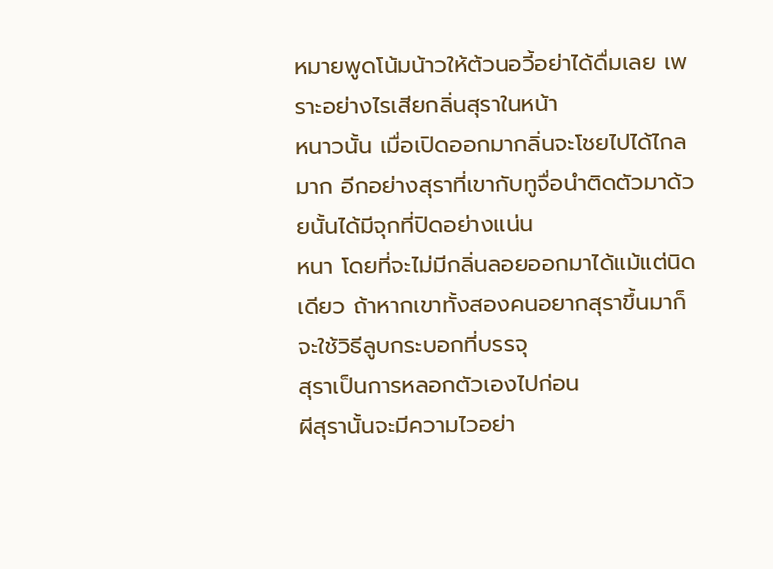หมายพูดโน้มน้าวให้ต้วนอวี้อย่าได้ดื่มเลย เพราะอย่างไรเสียกลิ่นสุราในหน้า
หนาวนั้น เมื่อเปิดออกมากลิ่นจะโชยไปได้ไกลมาก อีกอย่างสุราที่เขากับทูจื่อนำติดตัวมาด้วยนั้นได้มีจุกที่ปิดอย่างแน่น
หนา โดยที่จะไม่มีกลิ่นลอยออกมาได้แม้แต่นิดเดียว ถ้าหากเขาทั้งสองคนอยากสุราขึ้นมาก็จะใช้วิธีลูบกระบอกที่บรรจุ
สุราเป็นการหลอกตัวเองไปก่อน
ผีสุรานั้นจะมีความไวอย่า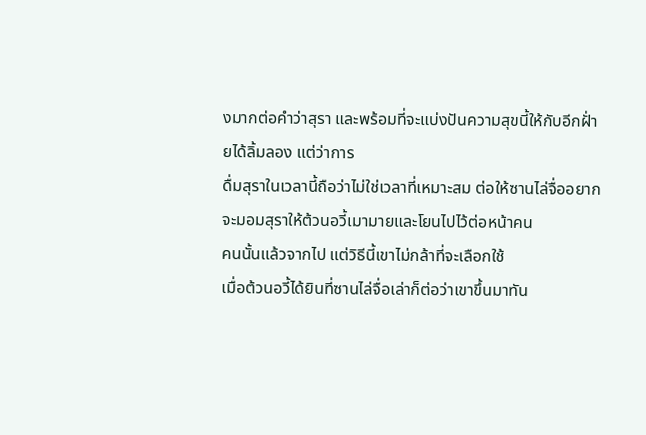งมากต่อคำว่าสุรา และพร้อมที่จะแบ่งปันความสุขนี้ให้กับอีกฝั่ายได้ลิ้มลอง แต่ว่าการ
ดื่มสุราในเวลานี้ถือว่าไม่ใช่เวลาที่เหมาะสม ต่อให้ซานไล่จื่ออยากจะมอมสุราให้ต้วนอวี้เมามายและโยนไปไว้ต่อหน้าคน
คนนั้นแล้วจากไป แต่วิธีนี้เขาไม่กล้าที่จะเลือกใช้
เมื่อต้วนอวี้ได้ยินที่ซานไล่จื่อเล่าก็ต่อว่าเขาขึ้นมาทัน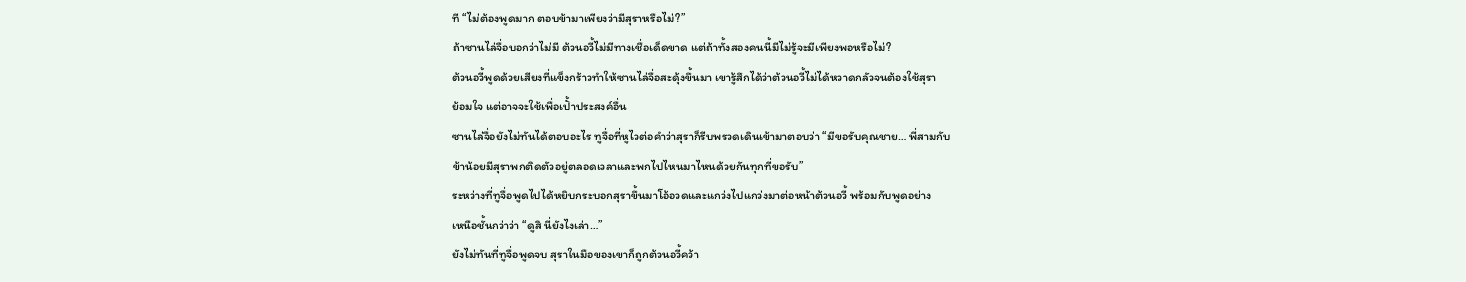ที “ไม่ต้องพูดมาก ตอบข้ามาเพียงว่ามีสุราหรือไม่?”
ถ้าซานไล่จื่อบอกว่าไม่มี ต้วนอวี้ไม่มีทางเชื่อเด็ดขาด แต่ถ้าทั้งสองคนนี้มีไม่รู้จะมีเพียงพอหรือไม่?
ต้วนอวี้พูดด้วยเสียงที่แข็งกร้าวทำให้ซานไล่จื่อสะดุ้งขึ้นมา เขารู้สึกได้ว่าต้วนอวี้ไม่ได้หวาดกลัวจนต้องใช้สุรา
ย้อมใจ แต่อาจจะใช้เพื่อเปั้าประสงค์อื่น
ซานไล่จื่อยังไม่ทันได้ตอบอะไร ทูจื่อที่หูไวต่อคำว่าสุราก็รีบพรวดเดินเข้ามาตอบว่า “มีขอรับคุณชาย… พี่สามกับ
ข้าน้อยมีสุราพกติดตัวอยู่ตลอดเวลาและพกไปไหนมาไหนด้วยกันทุกที่ขอรับ”
ระหว่างที่ทูจื่อพูดไปได้หยิบกระบอกสุราขึ้นมาโอ้อวดและแกว่งไปแกว่งมาต่อหน้าต้วนอวี้ พร้อมกับพูดอย่าง
เหนือชั้นกว่าว่า “ดูสิ นี่ยังไงเล่า…”
ยังไม่ทันที่ทูจื่อพูดจบ สุราในมือของเขาก็ถูกต้วนอวี้คว้า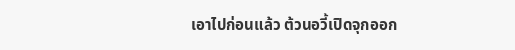เอาไปก่อนแล้ว ต้วนอวี้เปิดจุกออก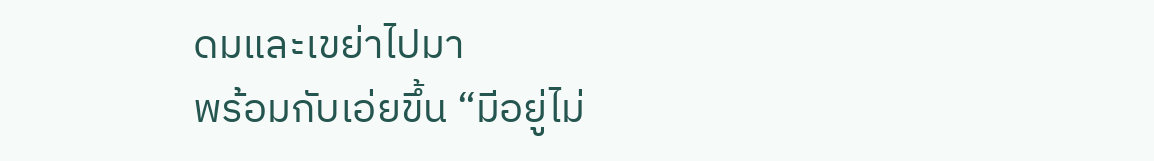ดมและเขย่าไปมา
พร้อมกับเอ่ยขึ้น “มีอยู่ไม่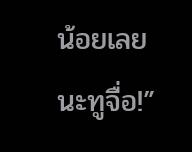น้อยเลยนะทูจื่อ!”